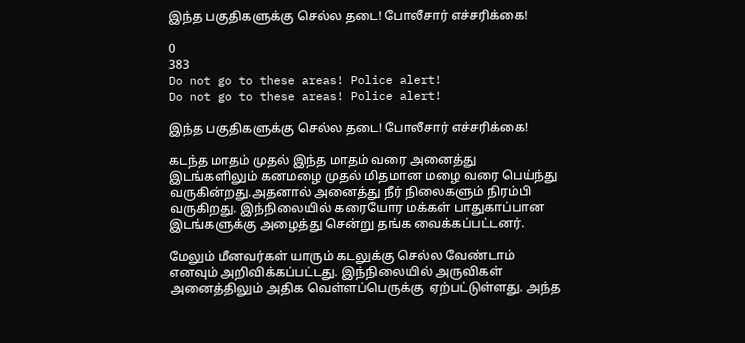இந்த பகுதிகளுக்கு செல்ல தடை! போலீசார் எச்சரிக்கை!

0
383
Do not go to these areas! Police alert!
Do not go to these areas! Police alert!

இந்த பகுதிகளுக்கு செல்ல தடை! போலீசார் எச்சரிக்கை!

கடந்த மாதம் முதல் இந்த மாதம் வரை அனைத்து இடங்களிலும் கனமழை முதல் மிதமான மழை வரை பெய்ந்து வருகின்றது.அதனால் அனைத்து நீர் நிலைகளும் நிரம்பி வருகிறது. இந்நிலையில் கரையோர மக்கள் பாதுகாப்பான இடங்களுக்கு அழைத்து சென்று தங்க வைக்கப்பட்டனர்.

மேலும் மீனவர்கள் யாரும் கடலுக்கு செல்ல வேண்டாம் எனவும் அறிவிக்கப்பட்டது. இந்நிலையில் அருவிகள் அனைத்திலும் அதிக வெள்ளப்பெருக்கு  ஏற்பட்டுள்ளது. அந்த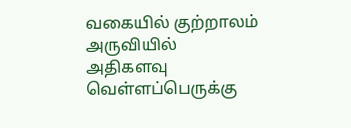வகையில் குற்றாலம் அருவியில் அதிகளவு வெள்ளப்பெருக்கு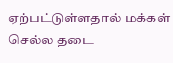ஏற்பட்டுள்ளதால் மக்கள் செல்ல தடை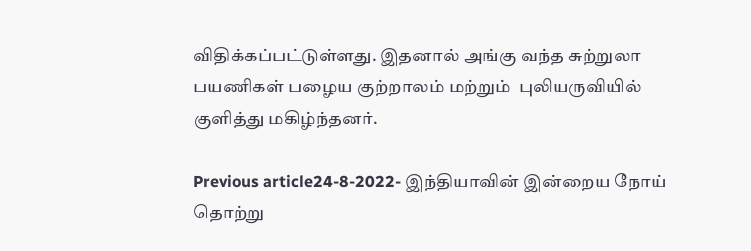விதிக்கப்பட்டுள்ளது. இதனால் அங்கு வந்த சுற்றுலா பயணிகள் பழைய குற்றாலம் மற்றும்  புலியருவியில் குளித்து மகிழ்ந்தனர்.

Previous article24-8-2022- இந்தியாவின் இன்றைய நோய் தொற்று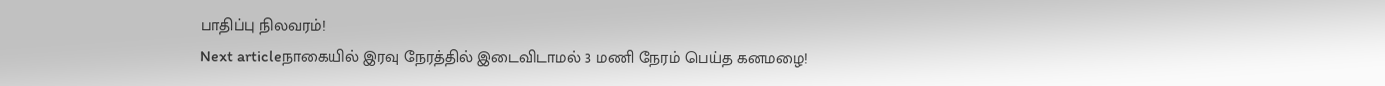பாதிப்பு நிலவரம்!
Next articleநாகையில் இரவு நேரத்தில் இடைவிடாமல் 3 மணி நேரம் பெய்த கனமழை!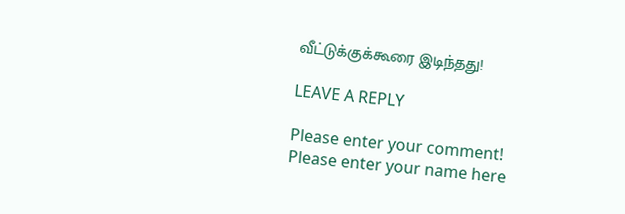வீட்டுக்குக்கூரை இடிந்தது!

LEAVE A REPLY

Please enter your comment!
Please enter your name here